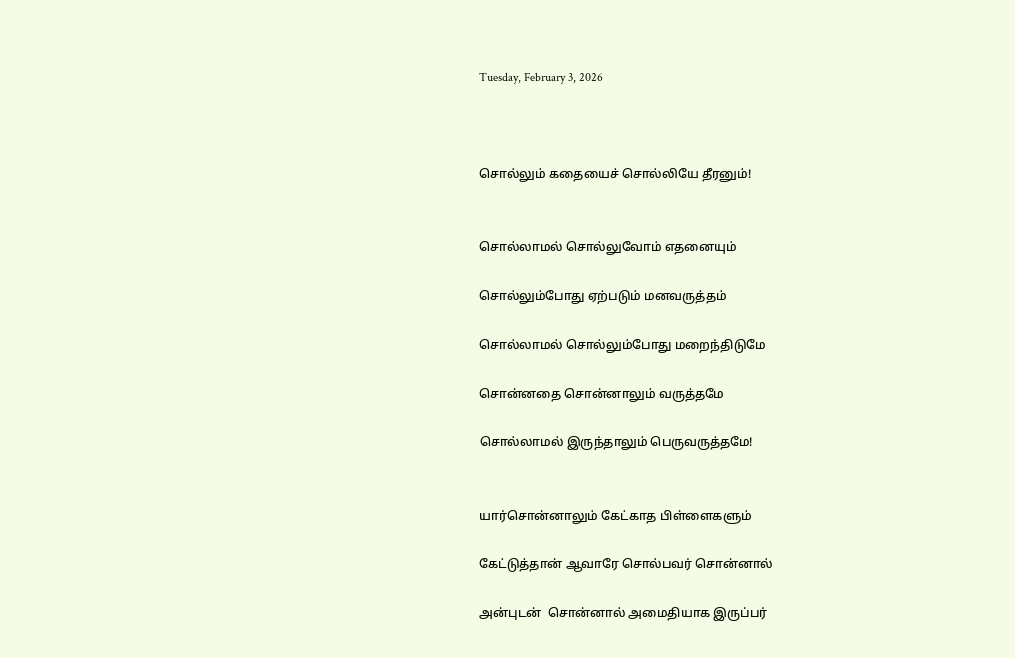Tuesday, February 3, 2026



சொல்லும் கதையைச் சொல்லியே தீரனும்!


சொல்லாமல் சொல்லுவோம் எதனையும்

சொல்லும்போது ஏற்படும் மனவருத்தம்

சொல்லாமல் சொல்லும்போது மறைந்திடுமே

சொன்னதை சொன்னாலும் வருத்தமே

சொல்லாமல் இருந்தாலும் பெருவருத்தமே!


யார்சொன்னாலும் கேட்காத பிள்ளைகளும்

கேட்டுத்தான் ஆவாரே சொல்பவர் சொன்னால்

அன்புடன்  சொன்னால் அமைதியாக இருப்பர்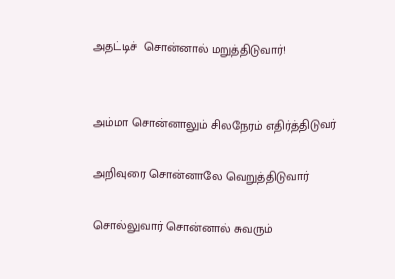அதட்டிச்  சொன்னால் மறுத்திடுவார்!


அம்மா சொன்னாலும் சிலநேரம் எதிர்த்திடுவர்

அறிவுரை சொன்னாலே வெறுத்திடுவார்

சொல்லுவார் சொன்னால் சுவரும்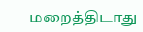மறைத்திடாது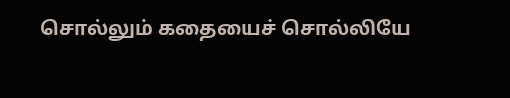சொல்லும் கதையைச் சொல்லியே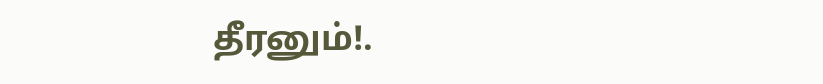தீரனும்!.